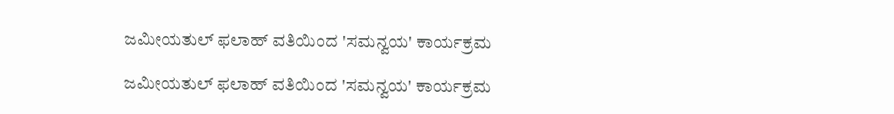ಜಮೀಯತುಲ್ ಫಲಾಹ್ ವತಿಯಿಂದ 'ಸಮನ್ವಯ' ಕಾರ್ಯಕ್ರಮ

ಜಮೀಯತುಲ್ ಫಲಾಹ್ ವತಿಯಿಂದ 'ಸಮನ್ವಯ' ಕಾರ್ಯಕ್ರಮ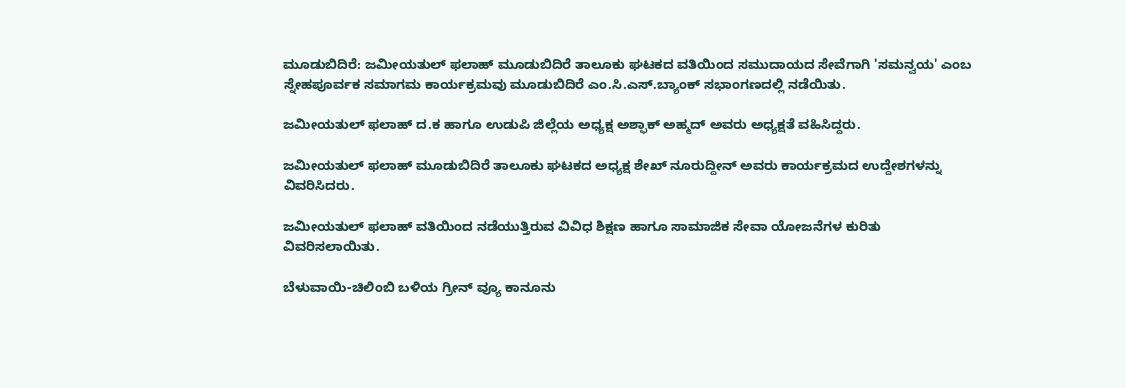ಮೂಡುಬಿದಿರೆ: ಜಮೀಯತುಲ್ ಫಲಾಹ್ ಮೂಡುಬಿದಿರೆ ತಾಲೂಕು ಘಟಕದ ವತಿಯಿಂದ ಸಮುದಾಯದ ಸೇವೆಗಾಗಿ 'ಸಮನ್ವಯ' ಎಂಬ ಸ್ನೇಹಪೂರ್ವಕ ಸಮಾಗಮ ಕಾರ್ಯಕ್ರಮವು ಮೂಡುಬಿದಿರೆ ಎಂ.ಸಿ.ಎಸ್.ಬ್ಯಾಂಕ್ ಸಭಾಂಗಣದಲ್ಲಿ ನಡೆಯಿತು.

ಜಮೀಯತುಲ್ ಫಲಾಹ್ ದ.ಕ ಹಾಗೂ ಉಡುಪಿ ಜಿಲ್ಲೆಯ ಅಧ್ಯಕ್ಷ ಅಶ್ಫಾಕ್ ಅಹ್ಮದ್ ಅವರು ಅಧ್ಯಕ್ಷತೆ ವಹಿಸಿದ್ದರು.

ಜಮೀಯತುಲ್ ಫಲಾಹ್ ಮೂಡುಬಿದಿರೆ ತಾಲೂಕು ಘಟಕದ ಅಧ್ಯಕ್ಷ ಶೇಖ್ ನೂರುದ್ದೀನ್ ಅವರು ಕಾರ್ಯಕ್ರಮದ ಉದ್ದೇಶಗಳನ್ನು ವಿವರಿಸಿದರು.

ಜಮೀಯತುಲ್ ಫಲಾಹ್ ವತಿಯಿಂದ ನಡೆಯುತ್ತಿರುವ ವಿವಿಧ ಶಿಕ್ಷಣ ಹಾಗೂ ಸಾಮಾಜಿಕ ಸೇವಾ ಯೋಜನೆಗಳ ಕುರಿತು ವಿವರಿಸಲಾಯಿತು.

ಬೆಳುವಾಯಿ-ಚಿಲಿಂಬಿ ಬಳಿಯ ಗ್ರೀನ್ ವ್ಯೂ ಕಾನೂನು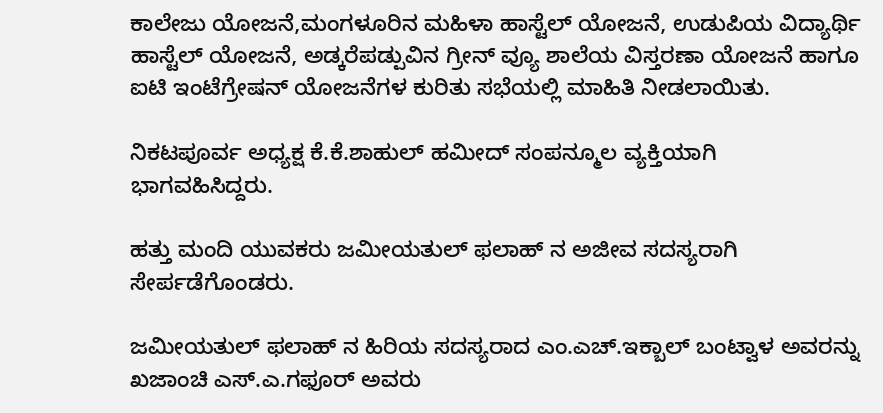ಕಾಲೇಜು ಯೋಜನೆ,ಮಂಗಳೂರಿನ ಮಹಿಳಾ ಹಾಸ್ಟೆಲ್ ಯೋಜನೆ, ಉಡುಪಿಯ ವಿದ್ಯಾರ್ಥಿ ಹಾಸ್ಟೆಲ್ ಯೋಜನೆ, ಅಡ್ಕರೆಪಡ್ಪುವಿನ ಗ್ರೀನ್ ವ್ಯೂ ಶಾಲೆಯ ವಿಸ್ತರಣಾ ಯೋಜನೆ ಹಾಗೂ ಐಟಿ ಇಂಟೆಗ್ರೇಷನ್ ಯೋಜನೆಗಳ ಕುರಿತು ಸಭೆಯಲ್ಲಿ ಮಾಹಿತಿ ನೀಡಲಾಯಿತು.

ನಿಕಟಪೂರ್ವ ಅಧ್ಯಕ್ಷ ಕೆ.ಕೆ.ಶಾಹುಲ್ ಹಮೀದ್ ಸಂಪನ್ಮೂಲ ವ್ಯಕ್ತಿಯಾಗಿ ಭಾಗವಹಿಸಿದ್ದರು.

ಹತ್ತು ಮಂದಿ ಯುವಕರು ಜಮೀಯತುಲ್ ಫಲಾಹ್ ನ ಅಜೀವ ಸದಸ್ಯರಾಗಿ ಸೇರ್ಪಡೆಗೊಂಡರು.

ಜಮೀಯತುಲ್ ಫಲಾಹ್ ನ ಹಿರಿಯ ಸದಸ್ಯರಾದ ಎಂ.ಎಚ್.ಇಕ್ಬಾಲ್ ಬಂಟ್ವಾಳ ಅವರನ್ನು ಖಜಾಂಚಿ ಎಸ್.ಎ.ಗಫೂರ್ ಅವರು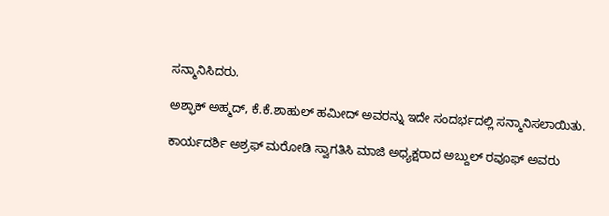ಸನ್ಮಾನಿಸಿದರು.

ಅಶ್ಫಾಕ್ ಅಹ್ಮದ್, ಕೆ.ಕೆ.ಶಾಹುಲ್ ಹಮೀದ್ ಅವರನ್ನು ಇದೇ ಸಂದರ್ಭದಲ್ಲಿ ಸನ್ಮಾನಿಸಲಾಯಿತು.

ಕಾರ್ಯದರ್ಶಿ ಅಶ್ರಫ್ ಮರೋಡಿ ಸ್ವಾಗತಿಸಿ ಮಾಜಿ ಅಧ್ಯಕ್ಷರಾದ ಅಬ್ದುಲ್ ರವೂಫ್ ಅವರು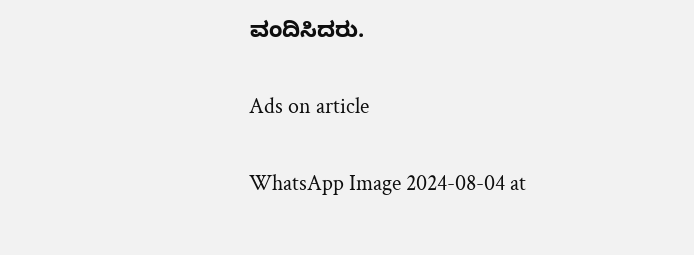ವಂದಿಸಿದರು.

Ads on article

WhatsApp Image 2024-08-04 at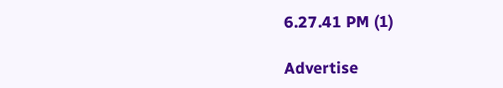6.27.41 PM (1)

Advertise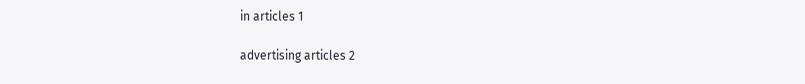in articles 1

advertising articles 2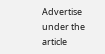Advertise under the article